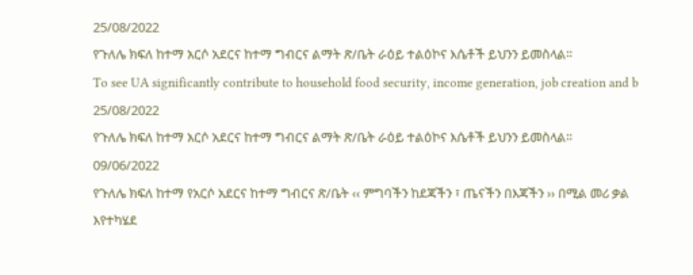25/08/2022
የጉለሌ ክፍለ ከተማ አርሶ አደርና ከተማ ግብርና ልማት ጽ/ቤት ራዕይ ተልዕኮና እሴቶች ይህንን ይመስላል።
To see UA significantly contribute to household food security, income generation, job creation and b
25/08/2022
የጉለሌ ክፍለ ከተማ አርሶ አደርና ከተማ ግብርና ልማት ጽ/ቤት ራዕይ ተልዕኮና እሴቶች ይህንን ይመስላል።
09/06/2022
የጉለሌ ክፍለ ከተማ የአርሶ አደርና ከተማ ግብርና ጽ/ቤት ‹‹ ምግባችን ከደጃችን ፣ ጤናችን በእጃችን ›› በሚል መሪ ቃል እየተካሄደ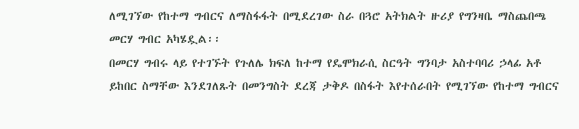ለሚገኘው የከተማ ግብርና ለማስፋፋት በሚደረገው ስራ በጓሮ አትክልት ዙሪያ የግንዛቤ ማስጨበጫ መርሃ ግብር አካሄዷል፡፡
በመርሃ ግብሩ ላይ የተገኙት የጉለሌ ክፍለ ከተማ የዴሞክራሲ ስርዓት ግንባታ አስተባባሪ ኃላፊ አቶ ይከበር ስማቸው እንደገለጹት በመንግስት ደረጃ ታቅዶ በስፋት እየተሰራበት የሚገኘው የከተማ ግብርና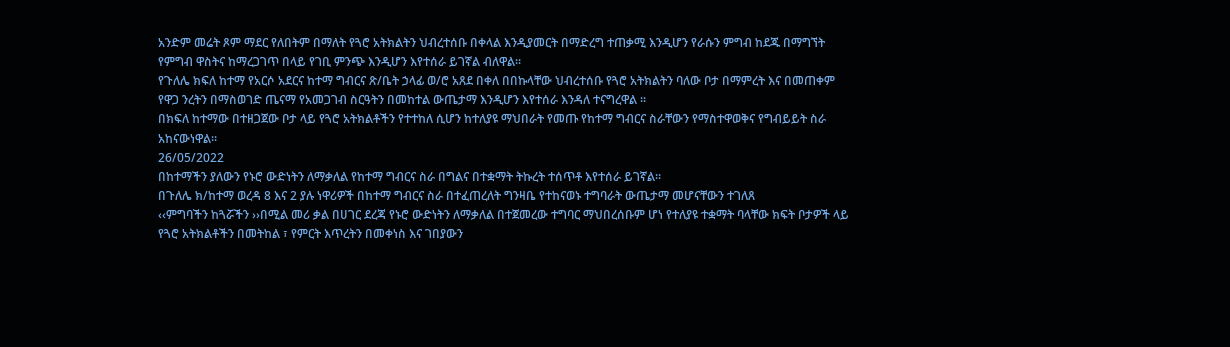አንድም መሬት ጾም ማደር የለበትም በማለት የጓሮ አትክልትን ህብረተሰቡ በቀላል እንዲያመርት በማድረግ ተጠቃሚ እንዲሆን የራሱን ምግብ ከደጁ በማግኘት የምግብ ዋስትና ከማረጋገጥ በላይ የገቢ ምንጭ እንዲሆን እየተሰራ ይገኛል ብለዋል፡፡
የጉለሌ ክፍለ ከተማ የአርሶ አደርና ከተማ ግብርና ጽ/ቤት ኃላፊ ወ/ሮ አጸደ በቀለ በበኩላቸው ህብረተሰቡ የጓሮ አትክልትን ባለው ቦታ በማምረት እና በመጠቀም የዋጋ ንረትን በማስወገድ ጤናማ የአመጋገብ ስርዓትን በመከተል ውጤታማ እንዲሆን እየተሰራ እንዳለ ተናግረዋል ፡፡
በክፍለ ከተማው በተዘጋጀው ቦታ ላይ የጓሮ አትክልቶችን የተተከለ ሲሆን ከተለያዩ ማህበራት የመጡ የከተማ ግብርና ስራቸውን የማስተዋወቅና የግብይይት ስራ አከናውነዋል፡፡
26/05/2022
በከተማችን ያለውን የኑሮ ውድነትን ለማቃለል የከተማ ግብርና ስራ በግልና በተቋማት ትኩረት ተሰጥቶ እየተሰራ ይገኛል።
በጉለሌ ክ/ከተማ ወረዳ 8 እና 2 ያሉ ነዋሪዎች በከተማ ግብርና ስራ በተፈጠረለት ግንዛቤ የተከናወኑ ተግባራት ውጤታማ መሆናቸውን ተገለጸ
‹‹ምግባችን ከጓሯችን ››በሚል መሪ ቃል በሀገር ደረጃ የኑሮ ውድነትን ለማቃለል በተጀመረው ተግባር ማህበረሰቡም ሆነ የተለያዩ ተቋማት ባላቸው ክፍት ቦታዎች ላይ የጓሮ አትክልቶችን በመትከል ፣ የምርት እጥረትን በመቀነስ እና ገበያውን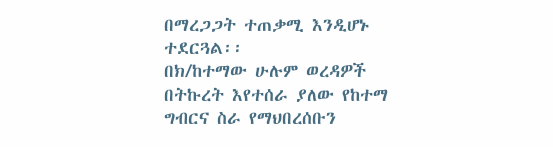በማረጋጋት ተጠቃሚ እንዲሆኑ ተደርጓል፡፡
በክ/ከተማው ሁሉም ወረዳዎች በትኩረት እየተሰራ ያለው የከተማ ግብርና ስራ የማህበረሰቡን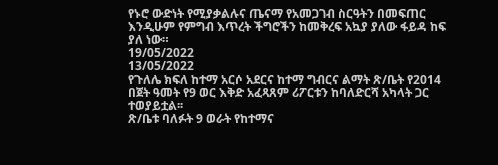የኑሮ ውድነት የሚያቃልሉና ጤናማ የአመጋገብ ስርዓትን በመፍጠር እንዲሁም የምግብ እጥረት ችግሮችን ከመቅረፍ አኳያ ያለው ፋይዳ ከፍ ያለ ነው።
19/05/2022
13/05/2022
የጉለሌ ክፍለ ከተማ አርሶ አደርና ከተማ ግብርና ልማት ጽ/ቤት የ2014 በጀት ዓመት የ9 ወር እቅድ አፈጻጸም ሪፖርቱን ከባለድርሻ አካላት ጋር ተወያይቷል፡፡
ጽ/ቤቱ ባለፉት 9 ወራት የከተማና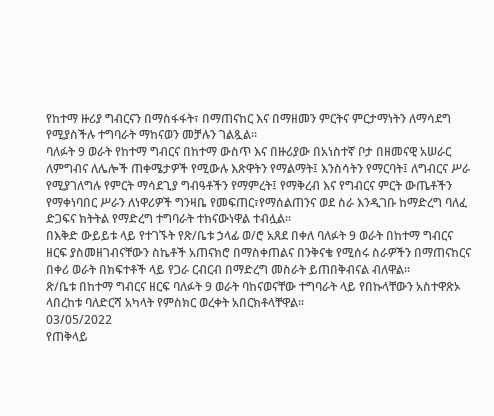የከተማ ዙሪያ ግብርናን በማስፋፋት፣ በማጠናከር እና በማዘመን ምርትና ምርታማነትን ለማሳደግ የሚያስችሉ ተግባራት ማከናወን መቻሉን ገልጿል፡፡
ባለፉት 9 ወራት የከተማ ግብርና በከተማ ውስጥ እና በዙሪያው በአነስተኛ ቦታ በዘመናዊ አሠራር ለምግብና ለሌሎች ጠቀሜታዎች የሚውሉ እጽዋትን የማልማት፤ እንስሳትን የማርባት፤ ለግብርና ሥራ የሚያገለግሉ የምርት ማሳደጊያ ግብዓቶችን የማምረት፤ የማቅረብ እና የግብርና ምርት ውጤቶችን የማቀነባበር ሥራን ለነዋሪዎች ግንዛቤ የመፍጠር፣የማሰልጠንና ወደ ስራ እንዲገቡ ከማድረግ ባለፈ ድጋፍና ክትትል የማድረግ ተግባራት ተከናውነዋል ተብሏል፡፡
በእቅድ ውይይቱ ላይ የተገኙት የጽ/ቤቱ ኃላፊ ወ/ሮ አጸደ በቀለ ባለፉት 9 ወራት በከተማ ግብርና ዘርፍ ያስመዘገብናቸውን ስኬቶች አጠናክሮ በማስቀጠልና በንቅናቄ የሚሰሩ ስራዎችን በማጠናከርና በቀሪ ወራት በክፍተቶች ላይ የጋራ ርብርብ በማድረግ መስራት ይጠበቅብናል ብለዋል፡፡
ጽ/ቤቱ በከተማ ግብርና ዘርፍ ባለፉት 9 ወራት ባከናወናቸው ተግባራት ላይ የበኩላቸውን አስተዋጽኦ ላበረከቱ ባለድርሻ አካላት የምስክር ወረቀት አበርክቶላቸዋል፡፡
03/05/2022
የጠቅላይ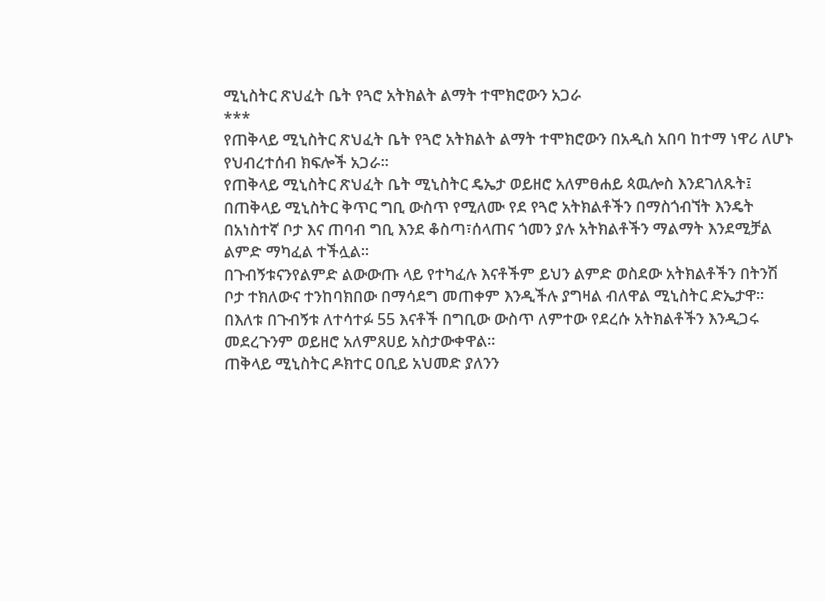ሚኒስትር ጽህፈት ቤት የጓሮ አትክልት ልማት ተሞክሮውን አጋራ
***
የጠቅላይ ሚኒስትር ጽህፈት ቤት የጓሮ አትክልት ልማት ተሞክሮውን በአዲስ አበባ ከተማ ነዋሪ ለሆኑ የህብረተሰብ ክፍሎች አጋራ።
የጠቅላይ ሚኒስትር ጽህፈት ቤት ሚኒስትር ዴኤታ ወይዘሮ አለምፀሐይ ጳዉሎስ እንደገለጹት፤ በጠቅላይ ሚኒስትር ቅጥር ግቢ ውስጥ የሚለሙ የደ የጓሮ አትክልቶችን በማስጎብኘት እንዴት በአነስተኛ ቦታ እና ጠባብ ግቢ እንደ ቆስጣ፣ሰላጠና ጎመን ያሉ አትክልቶችን ማልማት እንደሚቻል ልምድ ማካፈል ተችሏል።
በጉብኝቱናንየልምድ ልውውጡ ላይ የተካፈሉ እናቶችም ይህን ልምድ ወስደው አትክልቶችን በትንሽ ቦታ ተክለውና ተንከባክበው በማሳደግ መጠቀም እንዲችሉ ያግዛል ብለዋል ሚኒስትር ድኤታዋ።
በእለቱ በጉብኝቱ ለተሳተፉ 55 እናቶች በግቢው ውስጥ ለምተው የደረሱ አትክልቶችን እንዲጋሩ መደረጉንም ወይዘሮ አለምጸሀይ አስታውቀዋል።
ጠቅላይ ሚኒስትር ዶክተር ዐቢይ አህመድ ያለንን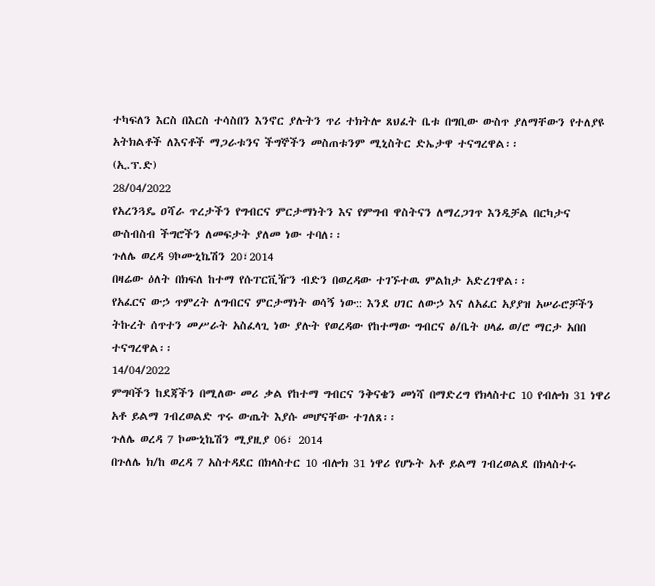ተካፍለን እርስ በእርስ ተሳስበን እንኖር ያሉትን ጥሪ ተክትሎ ጸህፈት ቤቱ በግቢው ውስጥ ያለማቸውን የተለያዩ አትክልቶች ለእናቶች ማጋራቱንና ችግኞችን መስጠቱንም ሚኒስትር ድኤታዋ ተናግረዋል፡፡
(ኢ.ፕ.ድ)
28/04/2022
የአረንጓዴ ዐሻራ ጥረታችን የግብርና ምርታማነትን እና የምግብ ዋስትናን ለማረጋገጥ እንዲቻል በርካታና ውስብስብ ችግሮችን ለመፍታት ያለመ ነው ተባለ፡፡
ጉለሌ ወረዳ 9ኮሙኒኬሽን 20፣2014
በዛሬው ዕለት በክፍለ ከተማ የሱፐርቪዥን ብድን በወረዳው ተገኙተዉ ምልከታ አድረገዋል፡፡
የአፈርና ውኃ ጥምረት ለግብርና ምርታማነት ወሳኝ ነው:: እንደ ሀገር ለውኃ እና ለአፈር አያያዝ አሠራሮቻችን ትኩረት ሰጥተን መሥራት አስፈላጊ ነው ያሉት የወረዳው የከተማው ግብርና ፅ/ቤት ሀላፊ ወ/ሮ ማርታ አበበ ተናግረዋል፡፡
14/04/2022
ምግባችን ከደጃችን በሚለው መሪ ቃል የከተማ ግብርና ንቅናቄን መነሻ በማድረግ የክላስተር 10 የብሎክ 31 ነዋሪ አቶ ይልማ ገብረወልድ ጥሩ ውጤት እያሱ መሆናቸው ተገለጸ፡፡
ጉለሌ ወረዳ 7 ኮሙኒኬሽን ሚያዚያ 06፣ 2014
በጉለሌ ክ/ከ ወረዳ 7 አስተዳደር በክላስተር 10 ብሎክ 31 ነዋሪ የሆኑት አቶ ይልማ ገብረወልደ በክላስተሩ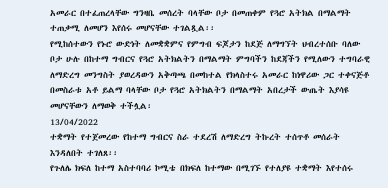አመራር በተፈጠረላቸው ግንዛቤ መሰረት ባላቸው ቦታ በመጠቀም የጓሮ አትክል በማልማት ተጠቃሚ ለመሆን እየሰሩ መሆናቸው ተገልጿል፡፡
የሚከሰተውን የኑሮ ውድነት ለመቋቋምና የምግብ ፍጆታን ከደጅ ለማግኘት ህብረተሰቡ ባለው ቦታ ሁሉ በከተማ ግብርና የጓሮ አትክልትን በማልማት ምግባችን ከደጃችን የሚለውን ተግባራዊ ለማድረግ መንግስት ያወረዳውን አቅጣጫ በመከተል የክላስተሩ አመራር ከነዋሪው ጋር ተቀናጅቶ በመስራቱ አቶ ይልማ ባላቸው ቦታ የጓሮ አትክልትን በማልማት አበረታች ውጤት እያሳዩ መሆናቸውን ለማወቅ ተችሏል፡
13/04/2022
ተቋማት የተጀመረው የከተማ ግብርና ስራ ተደረሽ ለማድረግ ትኩረት ተሰጥቶ መሰራት እንዳለበት ተገለጸ፡፡
የጉለሌ ክፍለ ከተማ አስተባባሪ ኮሚቴ በክፍለ ከተማው በሚገኙ የተለያዩ ተቋማት እየተሰሩ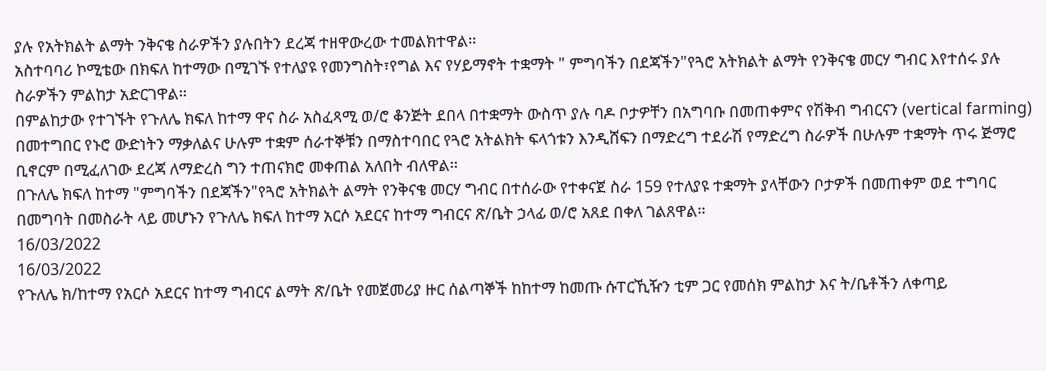ያሉ የአትክልት ልማት ንቅናቄ ስራዎችን ያሉበትን ደረጃ ተዘዋውረው ተመልክተዋል፡፡
አስተባባሪ ኮሚቴው በክፍለ ከተማው በሚገኙ የተለያዩ የመንግስት፣የግል እና የሃይማኖት ተቋማት " ምግባችን በደጃችን"የጓሮ አትክልት ልማት የንቅናቄ መርሃ ግብር እየተሰሩ ያሉ ስራዎችን ምልከታ አድርገዋል፡፡
በምልከታው የተገኙት የጉለሌ ክፍለ ከተማ ዋና ስራ አስፈጻሚ ወ/ሮ ቆንጅት ደበላ በተቋማት ውስጥ ያሉ ባዶ ቦታዎቸን በአግባቡ በመጠቀምና የሽቅብ ግብርናን (vertical farming) በመተግበር የኑሮ ውድነትን ማቃለልና ሁሉም ተቋም ሰራተኞቹን በማስተባበር የጓሮ አትልክት ፍላጎቱን እንዲሸፍን በማድረግ ተደራሽ የማድረግ ስራዎች በሁሉም ተቋማት ጥሩ ጅማሮ ቢኖርም በሚፈለገው ደረጃ ለማድረስ ግን ተጠናክሮ መቀጠል አለበት ብለዋል፡፡
በጉለሌ ክፍለ ከተማ "ምግባችን በደጃችን"የጓሮ አትክልት ልማት የንቅናቄ መርሃ ግብር በተሰራው የተቀናጀ ስራ 159 የተለያዩ ተቋማት ያላቸውን ቦታዎች በመጠቀም ወደ ተግባር በመግባት በመስራት ላይ መሆኑን የጉለሌ ክፍለ ከተማ አርሶ አደርና ከተማ ግብርና ጽ/ቤት ኃላፊ ወ/ሮ አጸደ በቀለ ገልጸዋል፡፡
16/03/2022
16/03/2022
የጉለሌ ክ/ከተማ የአርሶ አደርና ከተማ ግብርና ልማት ጽ/ቤት የመጀመሪያ ዙር ሰልጣኞች ከከተማ ከመጡ ሱፐርኺዥን ቲም ጋር የመሰክ ምልከታ እና ት/ቤቶችን ለቀጣይ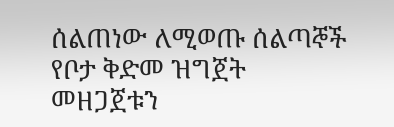ሰልጠነው ለሚወጡ ሰልጣኞች የቦታ ቅድመ ዝግጀት መዘጋጀቱን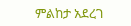ምልከታ አደረገ